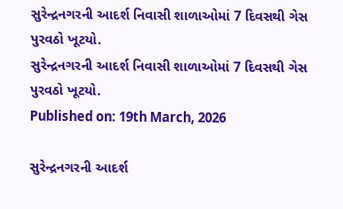સુરેન્દ્રનગરની આદર્શ નિવાસી શાળાઓમાં 7 દિવસથી ગેસ પુરવઠો ખૂટયો.
સુરેન્દ્રનગરની આદર્શ નિવાસી શાળાઓમાં 7 દિવસથી ગેસ પુરવઠો ખૂટયો.
Published on: 19th March, 2026

સુરેન્દ્રનગરની આદર્શ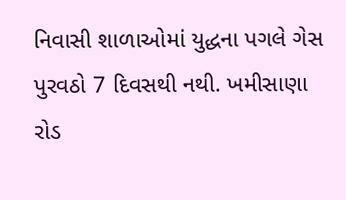નિવાસી શાળાઓમાં યુદ્ધના પગલે ગેસ પુરવઠો 7 દિવસથી નથી. ખમીસાણા રોડ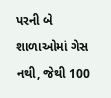પરની બે શાળાઓમાં ગેસ નથી, જેથી 100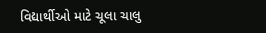વિદ્યાર્થીઓ માટે ચૂલા ચાલુ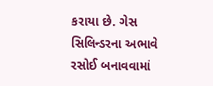કરાયા છે. ગેસ સિલિન્ડરના અભાવે રસોઈ બનાવવામાં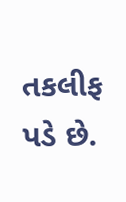તકલીફ પડે છે.